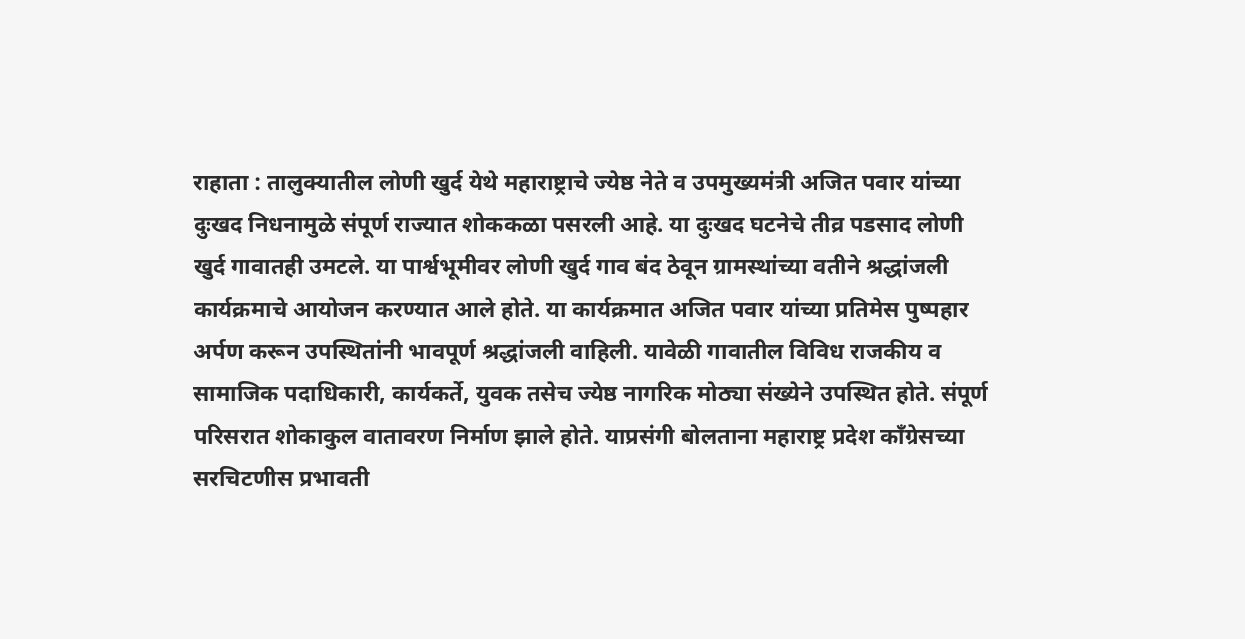राहाता : तालुक्यातील लोणी खुर्द येथे महाराष्ट्राचे ज्येष्ठ नेते व उपमुख्यमंत्री अजित पवार यांच्या दुःखद निधनामुळे संपूर्ण राज्यात शोककळा पसरली आहे. या दुःखद घटनेचे तीव्र पडसाद लोणी खुर्द गावातही उमटले. या पार्श्वभूमीवर लोणी खुर्द गाव बंद ठेवून ग्रामस्थांच्या वतीने श्रद्धांजली कार्यक्रमाचे आयोजन करण्यात आले होते. या कार्यक्रमात अजित पवार यांच्या प्रतिमेस पुष्पहार अर्पण करून उपस्थितांनी भावपूर्ण श्रद्धांजली वाहिली. यावेळी गावातील विविध राजकीय व सामाजिक पदाधिकारी, कार्यकर्ते, युवक तसेच ज्येष्ठ नागरिक मोठ्या संख्येने उपस्थित होते. संपूर्ण परिसरात शोकाकुल वातावरण निर्माण झाले होते. याप्रसंगी बोलताना महाराष्ट्र प्रदेश काँग्रेसच्या सरचिटणीस प्रभावती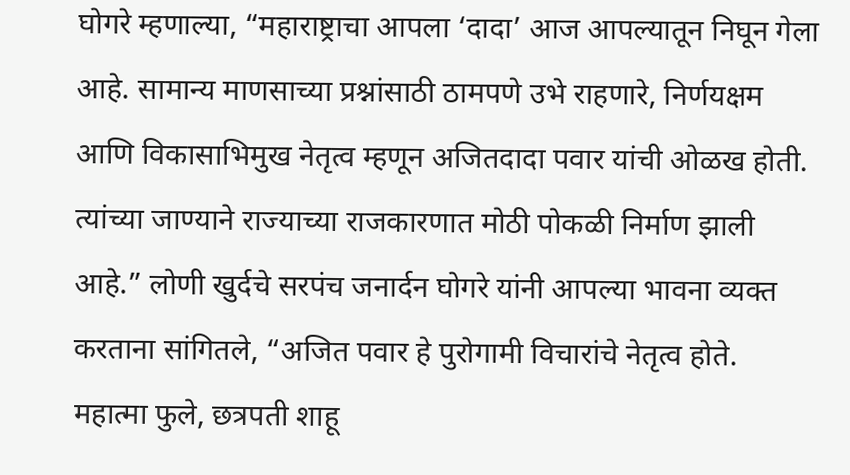घोगरे म्हणाल्या, “महाराष्ट्राचा आपला ‘दादा’ आज आपल्यातून निघून गेला आहे. सामान्य माणसाच्या प्रश्नांसाठी ठामपणे उभे राहणारे, निर्णयक्षम आणि विकासाभिमुख नेतृत्व म्हणून अजितदादा पवार यांची ओळख होती. त्यांच्या जाण्याने राज्याच्या राजकारणात मोठी पोकळी निर्माण झाली आहे.” लोणी खुर्दचे सरपंच जनार्दन घोगरे यांनी आपल्या भावना व्यक्त करताना सांगितले, “अजित पवार हे पुरोगामी विचारांचे नेतृत्व होते. महात्मा फुले, छत्रपती शाहू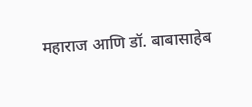महाराज आणि डॉ. बाबासाहेब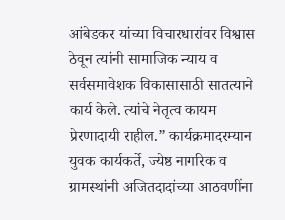आंबेडकर यांच्या विचारधारांवर विश्वास ठेवून त्यांनी सामाजिक न्याय व सर्वसमावेशक विकासासाठी सातत्याने कार्य केले. त्यांचे नेतृत्व कायम प्रेरणादायी राहील.” कार्यक्रमादरम्यान युवक कार्यकर्ते, ज्येष्ठ नागरिक व ग्रामस्थांनी अजितदादांच्या आठवणींना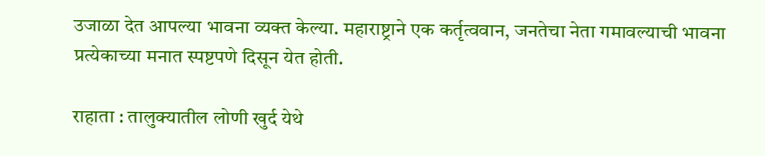उजाळा देत आपल्या भावना व्यक्त केल्या. महाराष्ट्राने एक कर्तृत्ववान, जनतेचा नेता गमावल्याची भावना प्रत्येकाच्या मनात स्पष्टपणे दिसून येत होती.

राहाता : तालुक्यातील लोणी खुर्द येथे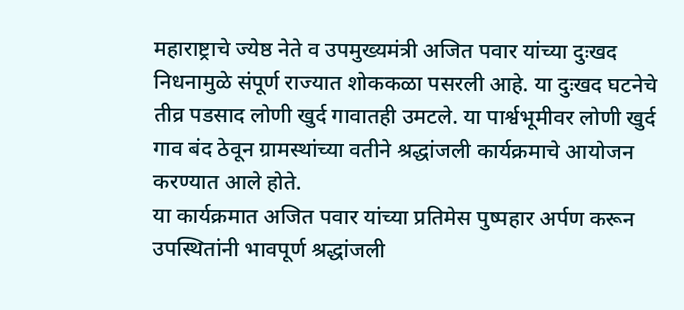महाराष्ट्राचे ज्येष्ठ नेते व उपमुख्यमंत्री अजित पवार यांच्या दुःखद निधनामुळे संपूर्ण राज्यात शोककळा पसरली आहे. या दुःखद घटनेचे तीव्र पडसाद लोणी खुर्द गावातही उमटले. या पार्श्वभूमीवर लोणी खुर्द गाव बंद ठेवून ग्रामस्थांच्या वतीने श्रद्धांजली कार्यक्रमाचे आयोजन करण्यात आले होते.
या कार्यक्रमात अजित पवार यांच्या प्रतिमेस पुष्पहार अर्पण करून उपस्थितांनी भावपूर्ण श्रद्धांजली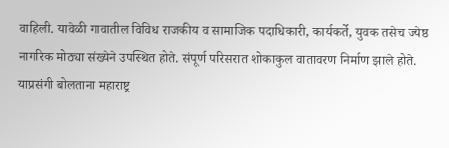वाहिली. यावेळी गावातील विविध राजकीय व सामाजिक पदाधिकारी, कार्यकर्ते, युवक तसेच ज्येष्ठ नागरिक मोठ्या संख्येने उपस्थित होते. संपूर्ण परिसरात शोकाकुल वातावरण निर्माण झाले होते.
याप्रसंगी बोलताना महाराष्ट्र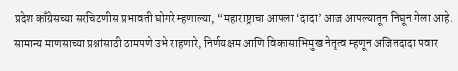प्रदेश काँग्रेसच्या सरचिटणीस प्रभावती घोगरे म्हणाल्या, “महाराष्ट्राचा आपला ‘दादा’ आज आपल्यातून निघून गेला आहे. सामान्य माणसाच्या प्रश्नांसाठी ठामपणे उभे राहणारे, निर्णयक्षम आणि विकासाभिमुख नेतृत्व म्हणून अजितदादा पवार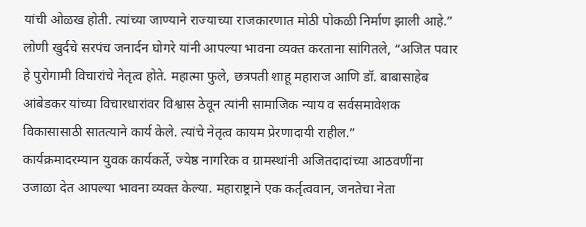यांची ओळख होती. त्यांच्या जाण्याने राज्याच्या राजकारणात मोठी पोकळी निर्माण झाली आहे.”
लोणी खुर्दचे सरपंच जनार्दन घोगरे यांनी आपल्या भावना व्यक्त करताना सांगितले, “अजित पवार हे पुरोगामी विचारांचे नेतृत्व होते. महात्मा फुले, छत्रपती शाहू महाराज आणि डॉ. बाबासाहेब आंबेडकर यांच्या विचारधारांवर विश्वास ठेवून त्यांनी सामाजिक न्याय व सर्वसमावेशक विकासासाठी सातत्याने कार्य केले. त्यांचे नेतृत्व कायम प्रेरणादायी राहील.”
कार्यक्रमादरम्यान युवक कार्यकर्ते, ज्येष्ठ नागरिक व ग्रामस्थांनी अजितदादांच्या आठवणींना उजाळा देत आपल्या भावना व्यक्त केल्या. महाराष्ट्राने एक कर्तृत्ववान, जनतेचा नेता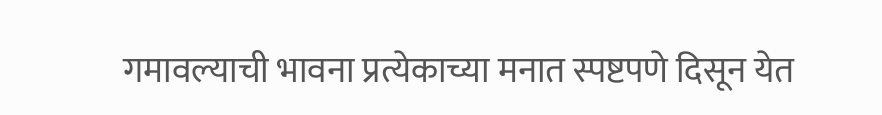गमावल्याची भावना प्रत्येकाच्या मनात स्पष्टपणे दिसून येत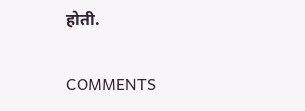होती.

COMMENTS